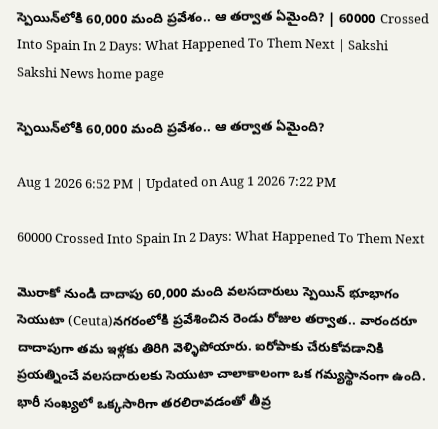స్పెయిన్‌లోకి 60,000 మంది ప్రవేశం.. ఆ తర్వాత ఏమైంది? | 60000 Crossed Into Spain In 2 Days: What Happened To Them Next | Sakshi
Sakshi News home page

స్పెయిన్‌లోకి 60,000 మంది ప్రవేశం.. ఆ తర్వాత ఏమైంది?

Aug 1 2026 6:52 PM | Updated on Aug 1 2026 7:22 PM

60000 Crossed Into Spain In 2 Days: What Happened To Them Next

మొరాకో నుండి దాదాపు 60,000 మంది వలసదారులు స్పెయిన్‌ భూభాగం సెయుటా (Ceuta)నగరంలోకి ప్రవేశించిన రెండు రోజుల తర్వాత.. వారందరూ దాదాపుగా తమ ఇళ్లకు తిరిగి వెళ్ళిపోయారు. ఐరోపాకు చేరుకోవడానికి ప్రయత్నించే వలసదారులకు సెయుటా చాలాకాలంగా ఒక గమ్యస్థానంగా ఉంది. భారీ సంఖ్యలో ఒక్కసారిగా తరలిరావడంతో తీవ్ర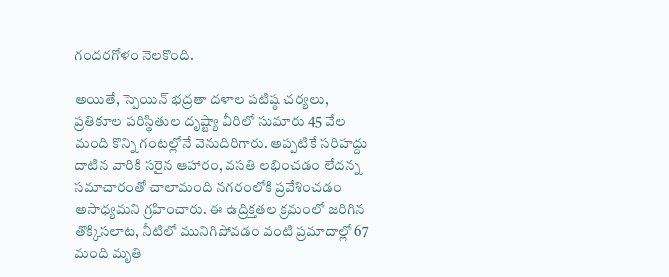గందరగోళం నెలకొంది.

అయితే, స్పెయిన్ భద్రతా దళాల పటిష్ఠ చర్యలు, ప్రతికూల పరిస్థితుల దృష్ట్యా వీరిలో సుమారు 45 వేల మంది కొన్ని గంటల్లోనే వెనుదిరిగారు. అప్పటికే సరిహద్దు దాటిన వారికి సరైన ఆహారం, వసతి లభించడం లేదన్న సమాచారంతో చాలామంది నగరంలోకి ప్రవేశించడం అసాధ్యమని గ్రహించారు. ఈ ఉద్రిక్తతల క్రమంలో జరిగిన తొక్కిసలాట, నీటిలో మునిగిపోవడం వంటి ప్రమాదాల్లో 67 మంది మృతి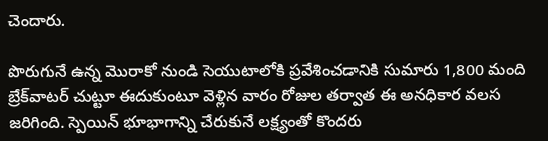చెందారు.

పొరుగునే ఉన్న మొరాకో నుండి సెయుటాలోకి ప్రవేశించడానికి సుమారు 1,800 మంది బ్రేక్‌వాటర్ చుట్టూ ఈదుకుంటూ వెళ్లిన వారం రోజుల తర్వాత ఈ అనధికార వలస జరిగింది. స్పెయిన్‌ భూభాగాన్ని చేరుకునే లక్ష్యంతో కొందరు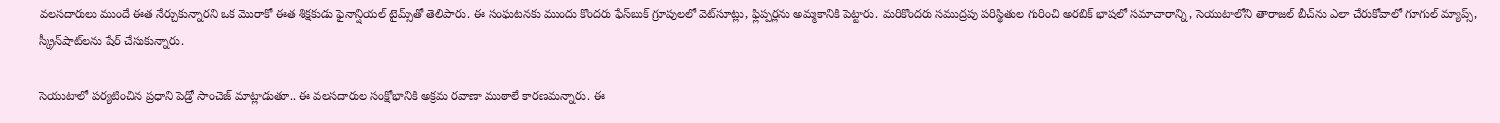వలసదారులు ముందే ఈత నేర్చుకున్నారని ఒక మొరాకో ఈత శిక్షకుడు ఫైనాన్షియల్ టైమ్స్‌తో తెలిపారు. ఈ సంఘటనకు ముందు కొందరు ఫేస్‌బుక్ గ్రూపులలో వెట్‌సూట్లు, ఫ్లిప్పర్లను అమ్మకానికి పెట్టారు. మరికొందరు సముద్రపు పరిస్థితుల గురించి అరబిక్ భాషలో సమాచారాన్ని, సెయుటాలోని తారాజల్ బీచ్‌ను ఎలా చేరుకోవాలో గూగుల్ మ్యాప్స్, స్క్రీన్‌షాట్‌లను షేర్ చేసుకున్నారు.

సెయుటాలో పర్యటించిన ప్రధాని పెడ్రో సాంచెజ్ మాట్లాడుతూ.. ఈ వలసదారుల సంక్షోభానికి అక్రమ రవాణా ముఠాలే కారణమన్నారు. ఈ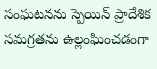సంఘటనను స్పెయిన్ ప్రాదేశిక సమగ్రతను ఉల్లంఘించడంగా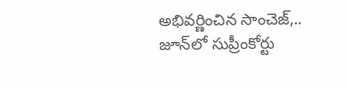అభివర్ణించిన సాంచెజ్,.. జూన్‌లో సుప్రీంకోర్టు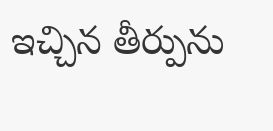ఇచ్చిన తీర్పును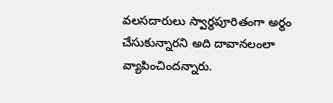వలసదారులు స్వార్థపూరితంగా అర్థం చేసుకున్నారని అది దావానలంలా వ్యాపించిందన్నారు.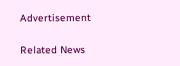Advertisement

Related News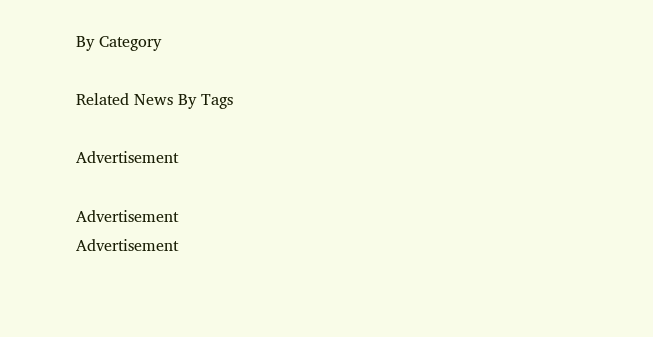By Category

Related News By Tags

Advertisement

Advertisement
Advertisement